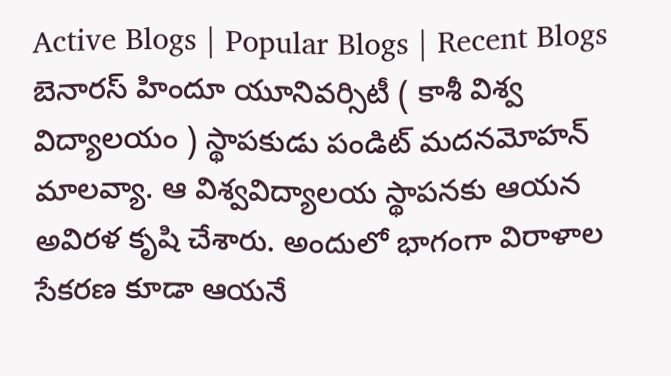Active Blogs | Popular Blogs | Recent Blogs
బెనారస్ హిందూ యూనివర్సిటీ ( కాశీ విశ్వ విద్యాలయం ) స్థాపకుడు పండిట్ మదనమోహన్ మాలవ్యా. ఆ విశ్వవిద్యాలయ స్థాపనకు ఆయన అవిరళ కృషి చేశారు. అందులో భాగంగా విరాళాల సేకరణ కూడా ఆయనే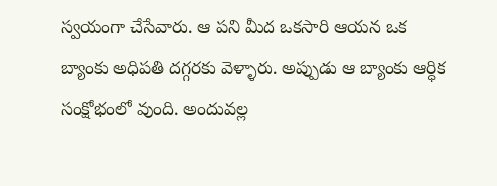స్వయంగా చేసేవారు. ఆ పని మీద ఒకసారి ఆయన ఒక బ్యాంకు అధిపతి దగ్గరకు వెళ్ళారు. అప్పుడు ఆ బ్యాంకు ఆర్ధిక సంక్షోభంలో వుంది. అందువల్ల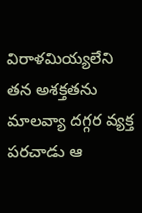విరాళమియ్యలేని తన అశక్తతను మాలవ్యా దగ్గర వ్యక్త పరచాడు ఆ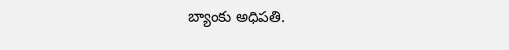బ్యాంకు అధిపతి.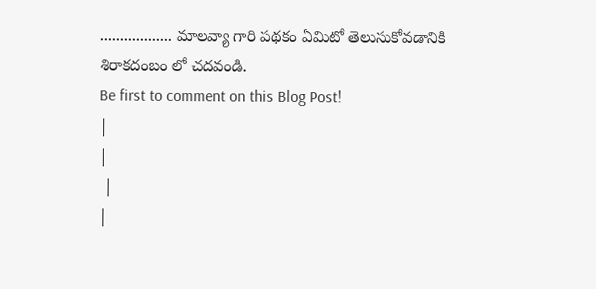.................. మాలవ్యా గారి పథకం ఏమిటో తెలుసుకోవడానికి శిరాకదంబం లో చదవండి.
Be first to comment on this Blog Post!
|
|
 |
|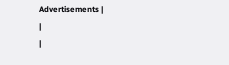Advertisements |
|
|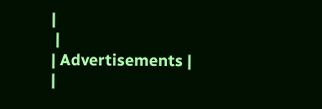|
 |
| Advertisements |
|